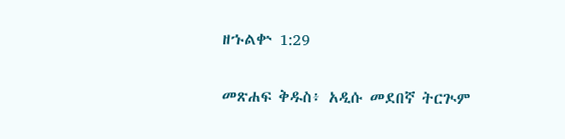ዘኁልቍ 1:29

መጽሐፍ ቅዱስ፥ አዲሱ መደበኛ ትርጒም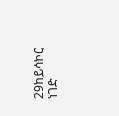29ከይሳኮር ነገድ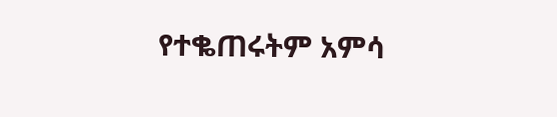የተቈጠሩትም አምሳ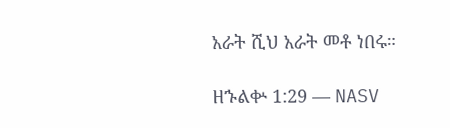አራት ሺህ አራት መቶ ነበሩ።

ዘኁልቍ 1:29 — NASV